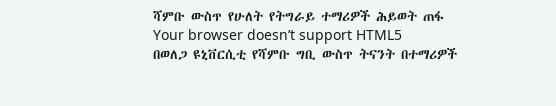ሻምቡ ውስጥ የሁለት የትግራይ ተማሪዎች ሕይወት ጠፋ
Your browser doesn’t support HTML5
በወለጋ ዩኒቨርሲቲ የሻምቡ ግቢ ውስጥ ትናንት በተማሪዎች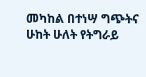መካከል በተነሣ ግጭትና ሁከት ሁለት የትግራይ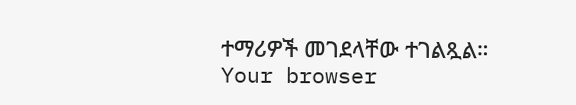ተማሪዎች መገደላቸው ተገልጿል።
Your browser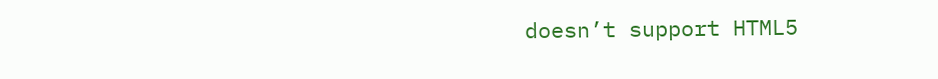doesn’t support HTML5